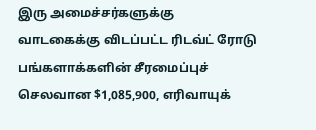இரு அமைச்சர்களுக்கு வாடகைக்கு விடப்பட்ட ரிடவ்ட் ரோடு பங்களாக்களின் சீரமைப்புச் செலவான $1,085,900, எரிவாயுக்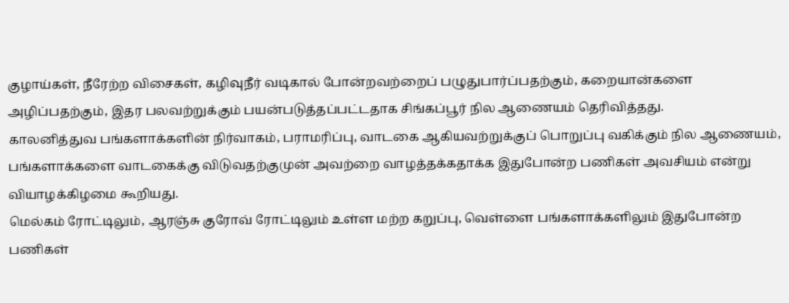குழாய்கள், நீரேற்ற விசைகள், கழிவுநீர் வடிகால் போன்றவற்றைப் பழுதுபார்ப்பதற்கும், கறையான்களை அழிப்பதற்கும், இதர பலவற்றுக்கும் பயன்படுத்தப்பட்டதாக சிங்கப்பூர் நில ஆணையம் தெரிவித்தது.
காலனித்துவ பங்களாக்களின் நிர்வாகம், பராமரிப்பு, வாடகை ஆகியவற்றுக்குப் பொறுப்பு வகிக்கும் நில ஆணையம், பங்களாக்களை வாடகைக்கு விடுவதற்குமுன் அவற்றை வாழத்தக்கதாக்க இதுபோன்ற பணிகள் அவசியம் என்று வியாழக்கிழமை கூறியது.
மெல்கம் ரோட்டிலும், ஆரஞ்சு குரோவ் ரோட்டிலும் உள்ள மற்ற கறுப்பு, வெள்ளை பங்களாக்களிலும் இதுபோன்ற பணிகள்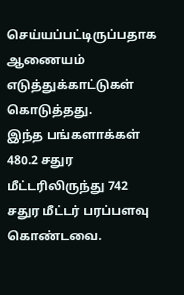செய்யப்பட்டிருப்பதாக ஆணையம் எடுத்துக்காட்டுகள் கொடுத்தது.
இந்த பங்களாக்கள் 480.2 சதுர மீட்டரிலிருந்து 742 சதுர மீட்டர் பரப்பளவு கொண்டவை.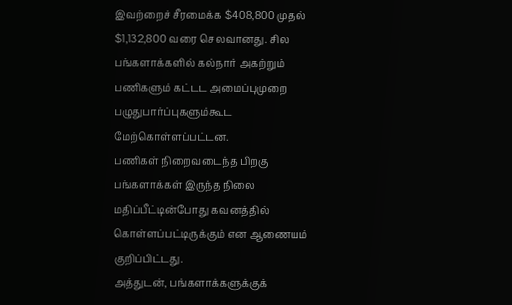இவற்றைச் சீரமைக்க $408,800 முதல் $1,132,800 வரை செலவானது. சில பங்களாக்களில் கல்நார் அகற்றும் பணிகளும் கட்டட அமைப்புமுறை பழுதுபார்ப்புகளும்கூட மேற்கொள்ளப்பட்டன.
பணிகள் நிறைவடைந்த பிறகு பங்களாக்கள் இருந்த நிலை மதிப்பீட்டின்போது கவனத்தில் கொள்ளப்பட்டிருக்கும் என ஆணையம் குறிப்பிட்டது.
அத்துடன், பங்களாக்களுக்குக்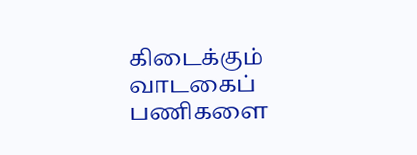கிடைக்கும் வாடகைப் பணிகளை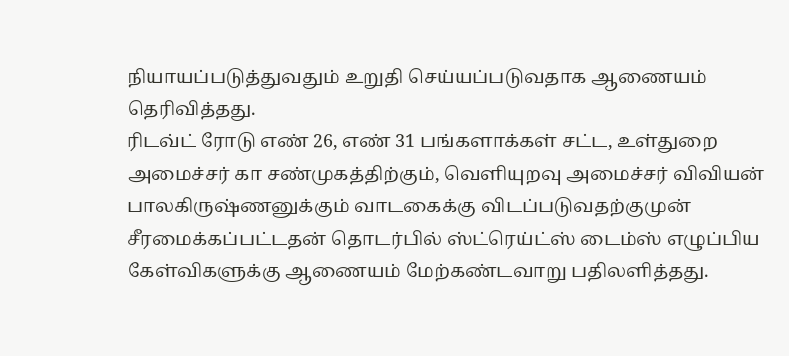நியாயப்படுத்துவதும் உறுதி செய்யப்படுவதாக ஆணையம் தெரிவித்தது.
ரிடவ்ட் ரோடு எண் 26, எண் 31 பங்களாக்கள் சட்ட, உள்துறை அமைச்சர் கா சண்முகத்திற்கும், வெளியுறவு அமைச்சர் விவியன் பாலகிருஷ்ணனுக்கும் வாடகைக்கு விடப்படுவதற்குமுன் சீரமைக்கப்பட்டதன் தொடர்பில் ஸ்ட்ரெய்ட்ஸ் டைம்ஸ் எழுப்பிய கேள்விகளுக்கு ஆணையம் மேற்கண்டவாறு பதிலளித்தது.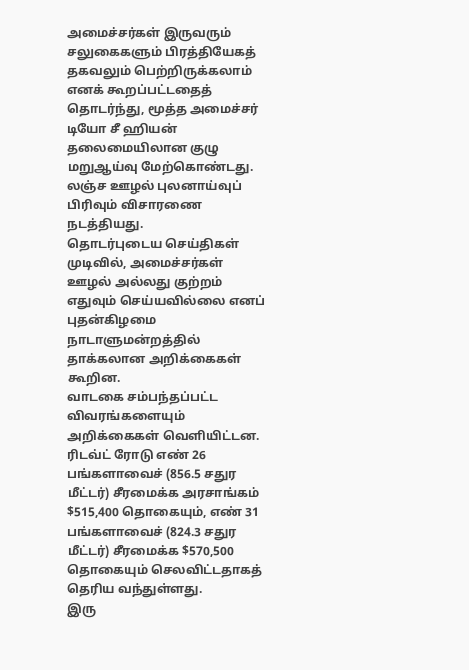அமைச்சர்கள் இருவரும் சலுகைகளும் பிரத்தியேகத் தகவலும் பெற்றிருக்கலாம் எனக் கூறப்பட்டதைத் தொடர்ந்து, மூத்த அமைச்சர் டியோ சீ ஹியன் தலைமையிலான குழு மறுஆய்வு மேற்கொண்டது. லஞ்ச ஊழல் புலனாய்வுப் பிரிவும் விசாரணை நடத்தியது.
தொடர்புடைய செய்திகள்
முடிவில், அமைச்சர்கள் ஊழல் அல்லது குற்றம் எதுவும் செய்யவில்லை எனப் புதன்கிழமை நாடாளுமன்றத்தில் தாக்கலான அறிக்கைகள் கூறின.
வாடகை சம்பந்தப்பட்ட விவரங்களையும் அறிக்கைகள் வெளியிட்டன.
ரிடவ்ட் ரோடு எண் 26 பங்களாவைச் (856.5 சதுர மீட்டர்) சீரமைக்க அரசாங்கம் $515,400 தொகையும், எண் 31 பங்களாவைச் (824.3 சதுர மீட்டர்) சீரமைக்க $570,500 தொகையும் செலவிட்டதாகத் தெரிய வந்துள்ளது.
இரு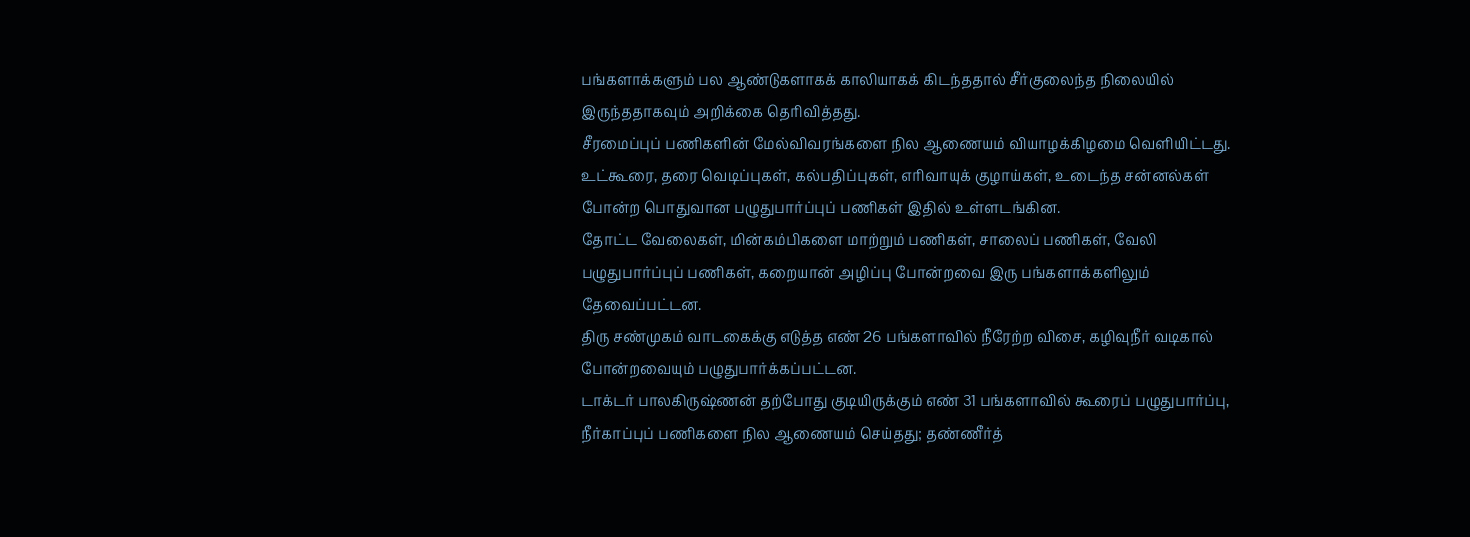பங்களாக்களும் பல ஆண்டுகளாகக் காலியாகக் கிடந்ததால் சீர்குலைந்த நிலையில் இருந்ததாகவும் அறிக்கை தெரிவித்தது.
சீரமைப்புப் பணிகளின் மேல்விவரங்களை நில ஆணையம் வியாழக்கிழமை வெளியிட்டது. உட்கூரை, தரை வெடிப்புகள், கல்பதிப்புகள், எரிவாயுக் குழாய்கள், உடைந்த சன்னல்கள் போன்ற பொதுவான பழுதுபார்ப்புப் பணிகள் இதில் உள்ளடங்கின.
தோட்ட வேலைகள், மின்கம்பிகளை மாற்றும் பணிகள், சாலைப் பணிகள், வேலி பழுதுபார்ப்புப் பணிகள், கறையான் அழிப்பு போன்றவை இரு பங்களாக்களிலும் தேவைப்பட்டன.
திரு சண்முகம் வாடகைக்கு எடுத்த எண் 26 பங்களாவில் நீரேற்ற விசை, கழிவுநீர் வடிகால் போன்றவையும் பழுதுபார்க்கப்பட்டன.
டாக்டர் பாலகிருஷ்ணன் தற்போது குடியிருக்கும் எண் 31 பங்களாவில் கூரைப் பழுதுபார்ப்பு, நீர்காப்புப் பணிகளை நில ஆணையம் செய்தது; தண்ணீர்த்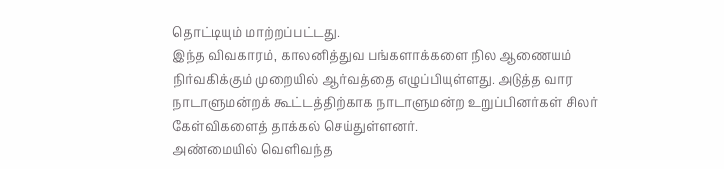தொட்டியும் மாற்றப்பட்டது.
இந்த விவகாரம், காலனித்துவ பங்களாக்களை நில ஆணையம் நிர்வகிக்கும் முறையில் ஆர்வத்தை எழுப்பியுள்ளது. அடுத்த வார நாடாளுமன்றக் கூட்டத்திற்காக நாடாளுமன்ற உறுப்பினர்கள் சிலர் கேள்விகளைத் தாக்கல் செய்துள்ளனர்.
அண்மையில் வெளிவந்த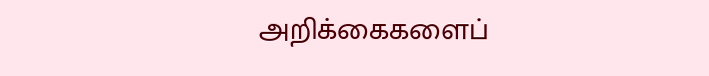அறிக்கைகளைப்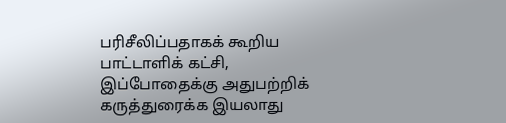பரிசீலிப்பதாகக் கூறிய பாட்டாளிக் கட்சி, இப்போதைக்கு அதுபற்றிக் கருத்துரைக்க இயலாது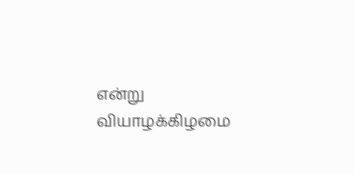என்று வியாழக்கிழமை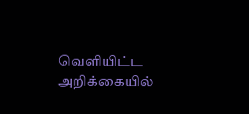வெளியிட்ட அறிக்கையில்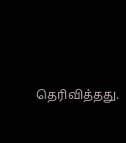தெரிவித்தது.